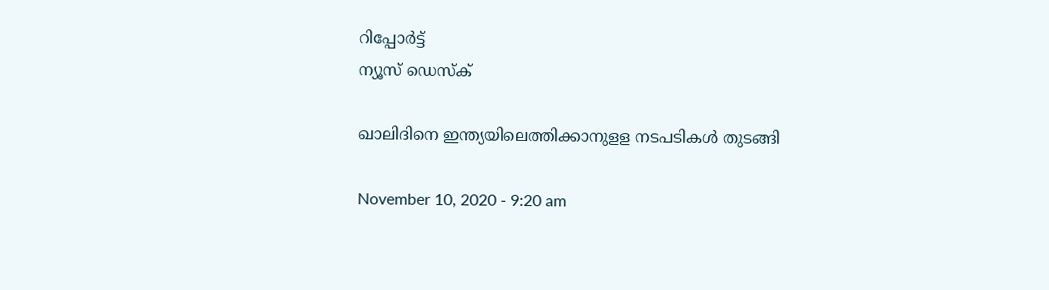റിപ്പോര്‍ട്ട്
ന്യൂസ് ഡെസ്ക്

ഖാലിദിനെ ഇന്ത്യയിലെത്തിക്കാനുളള നടപടികള്‍ തുടങ്ങി

November 10, 2020 - 9:20 am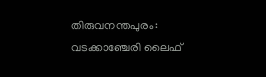തിരുവനന്തപുരം: വടക്കാഞ്ചേരി ലൈഫ്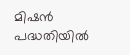മിഷന്‍ പദ്ധതിയില്‍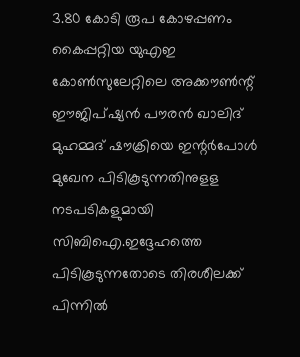3.80 കോടി രൂപ കോഴപ്പണം കൈപ്പറ്റിയ യുഎഇ കോണ്‍സുലേറ്റിലെ അക്കൗണ്‍ന്റ് ഈജിപ്ഷ്യന്‍ പൗരന്‍ ഖാലിദ് മുഹമ്മദ് ഷൗക്രിയെ ഇന്റര്‍പോള്‍ മുഖേന പിടികൂടുന്നതിനുളള നടപടികളുമായി സിബിഐ.ഇദ്ദേഹത്തെ പിടികൂടുന്നതോടെ തിരശീലക്ക് പിന്നില്‍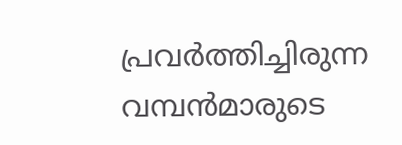പ്രവര്‍ത്തിച്ചിരുന്ന വമ്പന്‍മാരുടെ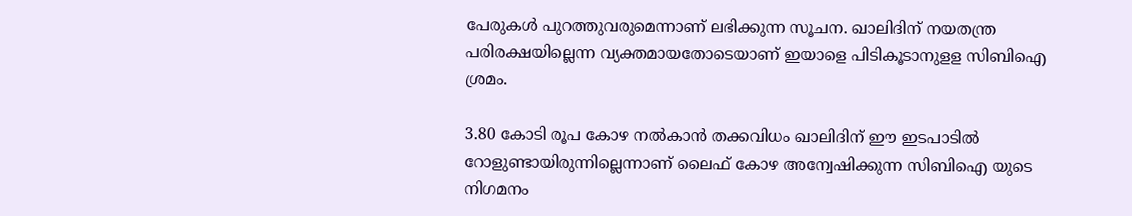പേരുകള്‍ പുറത്തുവരുമെന്നാണ് ലഭിക്കുന്ന സൂചന. ഖാലിദിന് നയതന്ത്ര പരിരക്ഷയില്ലെന്ന വ്യക്തമായതോടെയാണ് ഇയാളെ പിടികൂടാനുളള സിബിഐ ശ്രമം.

3.80 കോടി രൂപ കോഴ നല്‍കാന്‍ തക്കവിധം ഖാലിദിന് ഈ ഇടപാടില്‍ റോളുണ്ടായിരുന്നില്ലെന്നാണ് ലൈഫ് കോഴ അന്വേഷിക്കുന്ന സിബിഐ യുടെ നിഗമനം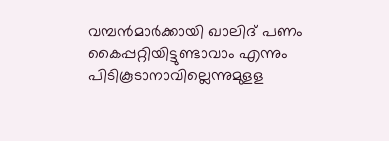വമ്പന്‍മാര്‍ക്കായി ഖാലിദ് പണം കൈപ്പറ്റിയിട്ടുണ്ടാവാം എന്നും പിടികൂടാനാവില്ലെന്നുമുളള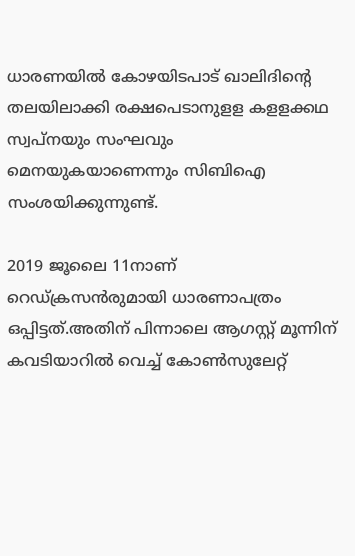ധാരണയില്‍ കോഴയിടപാട് ഖാലിദിന്റെ തലയിലാക്കി രക്ഷപെടാനുളള കളളക്കഥ സ്വപ്‌നയും സംഘവും മെനയുകയാണെന്നും സിബിഐ സംശയിക്കുന്നുണ്ട്.

2019 ജൂലൈ 11നാണ് റെഡ്ക്രസന്‍രുമായി ധാരണാപത്രം ഒപ്പിട്ടത്.അതിന് പിന്നാലെ ആഗസ്റ്റ് മൂന്നിന് കവടിയാറില്‍ വെച്ച് കോണ്‍സുലേറ്റ്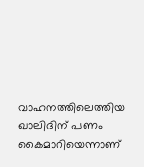വാഹനത്തിലെത്തിയ ഖാലിദിന് പണം കൈമാറിയെന്നാണ്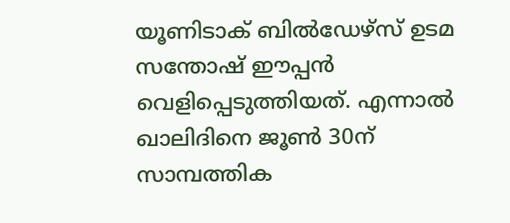യൂണിടാക് ബില്‍ഡേഴ്‌സ് ഉടമ സന്തോഷ് ഈപ്പന്‍ വെളിപ്പെടുത്തിയത്. എന്നാല്‍ ഖാലിദിനെ ജൂണ്‍ 30ന് സാമ്പത്തിക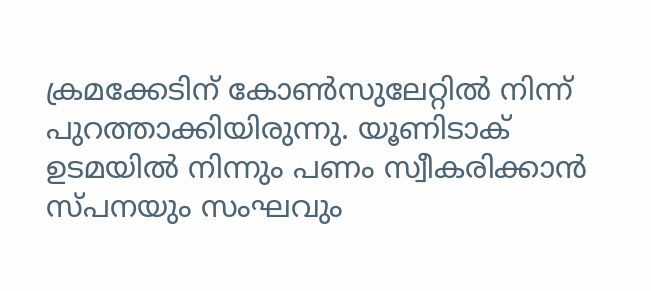ക്രമക്കേടിന് കോണ്‍സുലേറ്റില്‍ നിന്ന് പുറത്താക്കിയിരുന്നു. യൂണിടാക് ഉടമയില്‍ നിന്നും പണം സ്വീകരിക്കാന്‍ സ്പനയും സംഘവും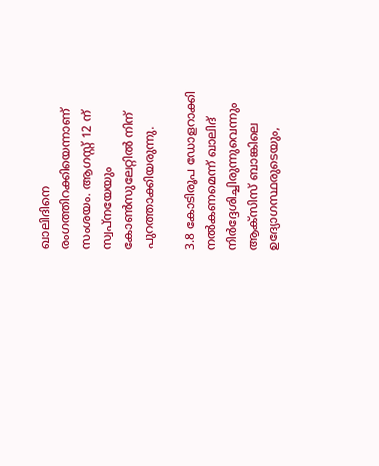ഖാലിദിനെ രംഗത്തിറക്കിയെന്നാണ് സംശയം. ആഗസ്റ്റ് 12 ന് സ്വപ്‌നയേയും കോണ്‍സുലേറ്റില്‍ നിന് പുറത്താക്കിയരുന്നു.

3.8 കോടിരൂപ ഡോളറാക്കി നല്‍കണമെന്ന് ഖാലിദ് നിര്‍ദ്ദേശിച്ചിരുന്നുവെന്നും ആക്‌സിസ് ബാങ്കിലെ ഉദ്യോഗസ്ഥരുടെയും,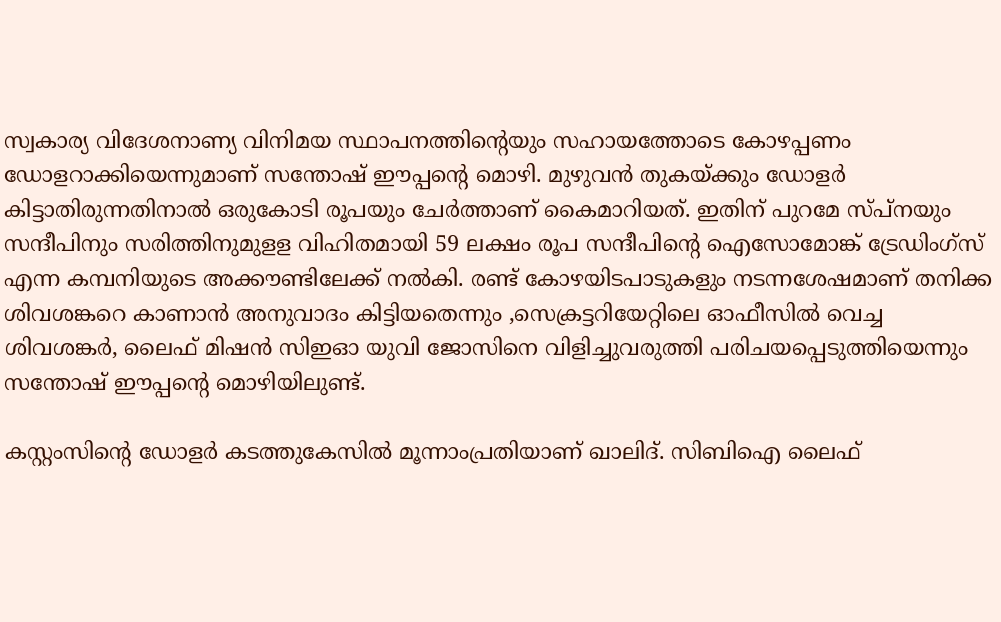സ്വകാര്യ വിദേശനാണ്യ വിനിമയ സ്ഥാപനത്തിന്റെയും സഹായത്തോടെ കോഴപ്പണം ഡോളറാക്കിയെന്നുമാണ് സന്തോഷ് ഈപ്പന്റെ മൊഴി. മുഴുവന്‍ തുകയ്ക്കും ഡോളര്‍ കിട്ടാതിരുന്നതിനാല്‍ ഒരുകോടി രൂപയും ചേര്‍ത്താണ് കൈമാറിയത്. ഇതിന് പുറമേ സ്പ്‌നയും സന്ദീപിനും സരിത്തിനുമുളള വിഹിതമായി 59 ലക്ഷം രൂപ സന്ദീപിന്റെ ഐസോമോങ്ക് ട്രേഡിംഗ്‌സ് എന്ന കമ്പനിയുടെ അക്കൗണ്ടിലേക്ക് നല്‍കി. രണ്ട് കോഴയിടപാടുകളും നടന്നശേഷമാണ് തനിക്ക ശിവശങ്കറെ കാണാന്‍ അനുവാദം കിട്ടിയതെന്നും ,സെക്രട്ടറിയേറ്റിലെ ഓഫീസില്‍ വെച്ച ശിവശങ്കര്‍, ലൈഫ് മിഷന്‍ സിഇഓ യുവി ജോസിനെ വിളിച്ചുവരുത്തി പരിചയപ്പെടുത്തിയെന്നും സന്തോഷ് ഈപ്പന്റെ മൊഴിയിലുണ്ട്.

കസ്റ്റംസിന്റെ ഡോളര്‍ കടത്തുകേസില്‍ മൂന്നാംപ്രതിയാണ് ഖാലിദ്. സിബിഐ ലൈഫ്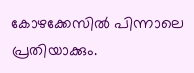കോഴക്കേസില്‍ പിന്നാലെ പ്രതിയാക്കും.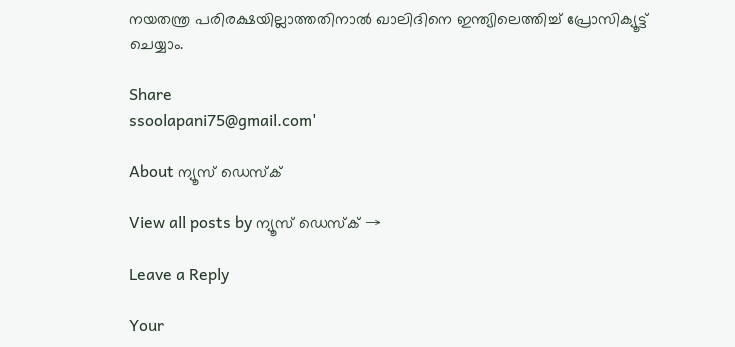നയതന്ത്ര പരിരക്ഷയില്ലാത്തതിനാല്‍ ഖാലിദിനെ ഇന്ത്യിലെത്തിച്ച് പ്രോസിക്യൂട്ട് ചെയ്യാം.

Share
ssoolapani75@gmail.com'

About ന്യൂസ് ഡെസ്ക്

View all posts by ന്യൂസ് ഡെസ്ക് →

Leave a Reply

Your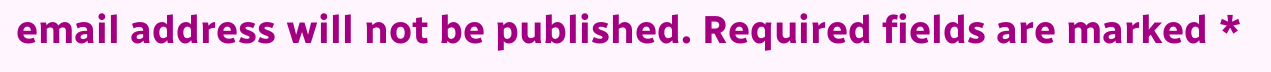email address will not be published. Required fields are marked *